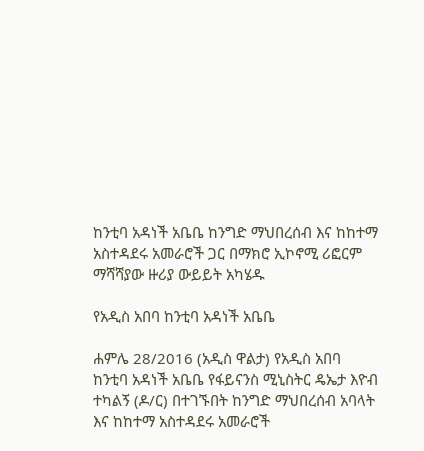ከንቲባ አዳነች አቤቤ ከንግድ ማህበረሰብ እና ከከተማ አስተዳደሩ አመራሮች ጋር በማክሮ ኢኮኖሚ ሪፎርም ማሻሻያው ዙሪያ ውይይት አካሄዱ

የአዲስ አበባ ከንቲባ አዳነች አቤቤ

ሐምሌ 28/2016 (አዲስ ዋልታ) የአዲስ አበባ ከንቲባ አዳነች አቤቤ የፋይናንስ ሚኒስትር ዴኤታ እዮብ ተካልኝ (ዶ/ር) በተገኙበት ከንግድ ማህበረሰብ አባላት እና ከከተማ አስተዳደሩ አመራሮች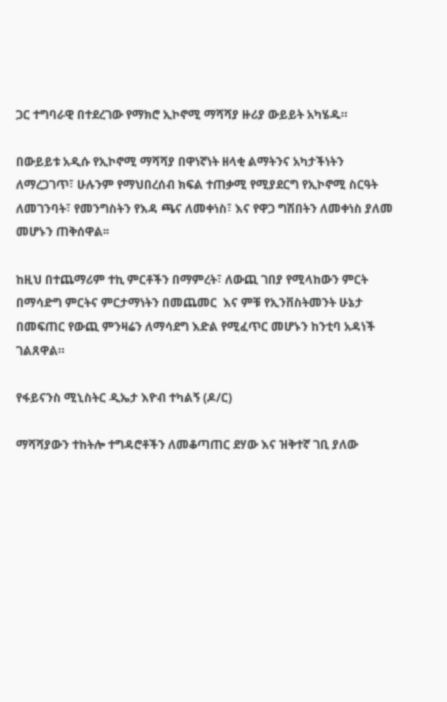ጋር ተግባራዊ በተደረገው የማክሮ ኢኮኖሚ ማሻሻያ ዙሪያ ውይይት አካሄዱ።

በውይይቱ አዲሱ የኢኮኖሚ ማሻሻያ በዋነኛነት ዘላቂ ልማትንና አካታችነትን ለማረጋገጥ፣ ሁሉንም የማህበረሰብ ክፍል ተጠቃሚ የሚያደርግ የኢኮኖሚ ስርዓት ለመገንባት፣ የመንግስትን የእዳ ጫና ለመቀነስ፣ እና የዋጋ ግሽበትን ለመቀነስ ያለመ መሆኑን ጠቅሰዋል፡፡

ከዚህ በተጨማሪም ተኪ ምርቶችን በማምረት፣ ለውጪ ገበያ የሚላከውን ምርት በማሳድግ ምርትና ምርታማነትን በመጨመር  እና ምቹ የኢንቨስትመንት ሁኔታ በመፍጠር የውጪ ምንዛሬን ለማሳደግ እድል የሚፈጥር መሆኑን ከንቲባ አዳነች ገልጸዋል።

የፋይናንስ ሚኒስትር ዲኤታ እዮብ ተካልኝ (ዶ/ር)

ማሻሻያውን ተከትሎ ተግዳሮቶችን ለመቆጣጠር ደሃው እና ዝቅተኛ ገቢ ያለው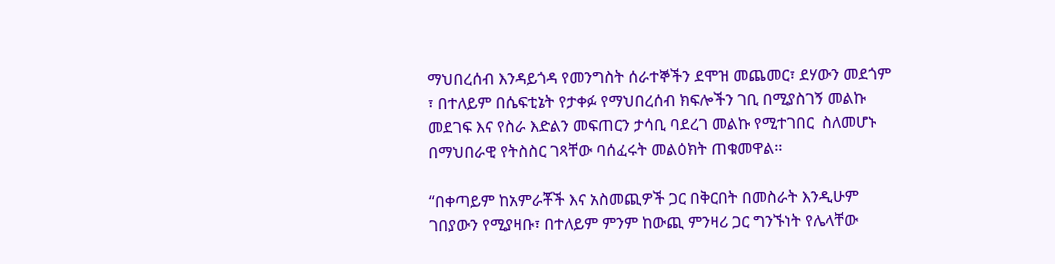ማህበረሰብ እንዳይጎዳ የመንግስት ሰራተኞችን ደሞዝ መጨመር፣ ደሃውን መደጎም ፣ በተለይም በሴፍቲኔት የታቀፉ የማህበረሰብ ክፍሎችን ገቢ በሚያስገኝ መልኩ መደገፍ እና የስራ እድልን መፍጠርን ታሳቢ ባደረገ መልኩ የሚተገበር  ስለመሆኑ በማህበራዊ የትስስር ገጻቸው ባሰፈሩት መልዕክት ጠቁመዋል፡፡

“በቀጣይም ከአምራቾች እና አስመጪዎች ጋር በቅርበት በመስራት እንዲሁም ገበያውን የሚያዛቡ፣ በተለይም ምንም ከውጪ ምንዛሪ ጋር ግንኙነት የሌላቸው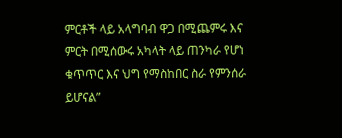ምርቶች ላይ አላግባብ ዋጋ በሚጨምሩ እና ምርት በሚሰውሩ አካላት ላይ ጠንካራ የሆነ ቁጥጥር እና ህግ የማስከበር ስራ የምንሰራ ይሆናል”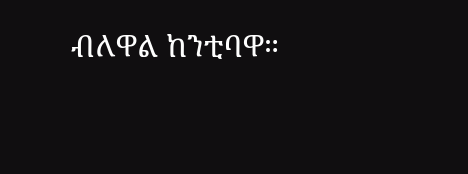ብለዋል ከንቲባዋ።